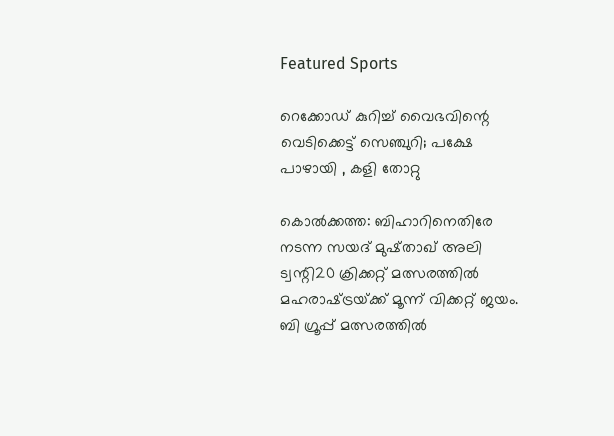Featured Sports

റെക്കോഡ് കുറിച്ച് വൈഭവിന്റെ വെടിക്കെട്ട് സെഞ്ചുറി; പക്ഷേ പാഴായി , കളി തോറ്റു

കൊല്‍ക്കത്ത: ബിഹാറിനെതിരേ നടന്ന സയദ്‌ മുഷ്‌താഖ്‌ അലി ട്വന്റി20 ക്രിക്കറ്റ്‌ മത്സരത്തില്‍ മഹരാഷ്‌ട്രയ്‌ക്ക് മൂന്ന്‌ വിക്കറ്റ്‌ ജയം. ബി ഗ്രൂപ്പ്‌ മത്സരത്തില്‍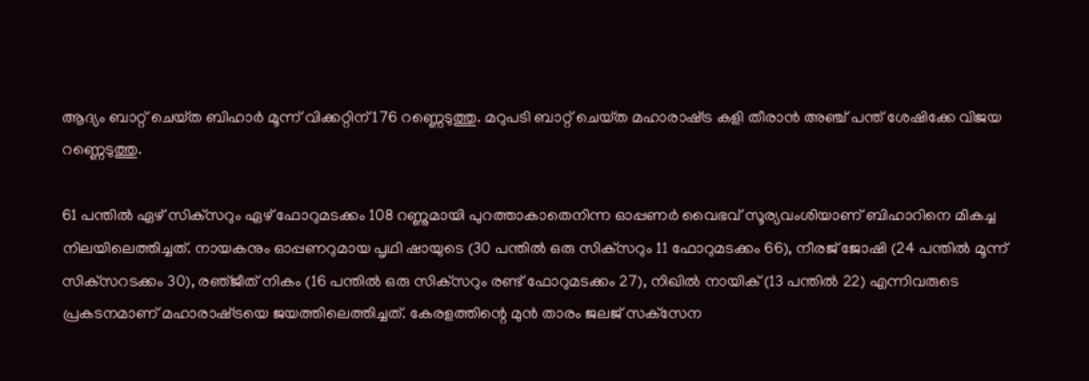ആദ്യം ബാറ്റ്‌ ചെയ്‌ത ബിഹാര്‍ മൂന്ന്‌ വിക്കറ്റിന്‌ 176 റണ്ണെടുത്തു. മറുപടി ബാറ്റ്‌ ചെയ്‌ത മഹാരാഷ്‌ട്ര കളി തീരാന്‍ അഞ്ച്‌ പന്ത്‌ ശേഷിക്കേ വിജയ റണ്ണെടുത്തു.

61 പന്തില്‍ ഏഴ്‌ സിക്‌സറും ഏഴ്‌ ഫോറുമടക്കം 108 റണ്ണുമായി പുറത്താകാതെനിന്ന ഓപ്പണര്‍ വൈഭവ്‌ സൂര്യവംശിയാണ്‌ ബിഹാറിനെ മികച്ച നിലയിലെത്തിച്ചത്‌. നായകനും ഓപ്പണറുമായ പൃഥി ഷായുടെ (30 പന്തില്‍ ഒരു സിക്‌സറും 11 ഫോറുമടക്കം 66), നീരജ്‌ ജോഷി (24 പന്തില്‍ മൂന്ന്‌ സിക്‌സറടക്കം 30), രഞ്‌ജീത്‌ നികം (16 പന്തില്‍ ഒരു സിക്‌സറും രണ്ട്‌ ഫോറുമടക്കം 27), നിഖില്‍ നായിക്‌ (13 പന്തില്‍ 22) എന്നിവരുടെ പ്രകടനമാണ്‌ മഹാരാഷ്‌ട്രയെ ജയത്തിലെത്തിച്ചത്‌. കേരളത്തിന്റെ മുന്‍ താരം ജലജ്‌ സക്‌സേന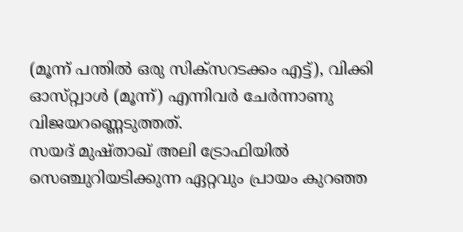(മൂന്ന്‌ പന്തില്‍ ഒരു സിക്‌സറടക്കം എട്ട്‌), വിക്കി ഓസ്‌റ്റ്വാള്‍ (മൂന്ന്‌) എന്നിവര്‍ ചേര്‍ന്നാണു വിജയറണ്ണെടുത്തത്‌.
സയദ്‌ മുഷ്‌താഖ്‌ അലി ട്രോഫിയില്‍ സെഞ്ചുറിയടിക്കുന്ന ഏറ്റവും പ്രായം കുറഞ്ഞ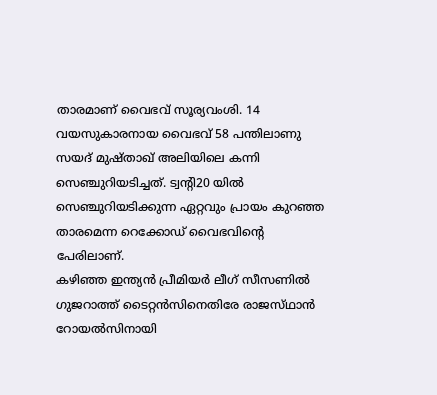താരമാണ്‌ വൈഭവ്‌ സൂര്യവംശി. 14 വയസുകാരനായ വൈഭവ്‌ 58 പന്തിലാണു സയദ്‌ മുഷ്‌താഖ്‌ അലിയിലെ കന്നി സെഞ്ചുറിയടിച്ചത്‌. ട്വന്റി20 യില്‍ സെഞ്ചുറിയടിക്കുന്ന ഏറ്റവും പ്രായം കുറഞ്ഞ താരമെന്ന റെക്കോഡ്‌ വൈഭവിന്റെ പേരിലാണ്‌.
കഴിഞ്ഞ ഇന്ത്യന്‍ പ്രീമിയര്‍ ലീഗ്‌ സീസണില്‍ ഗുജറാത്ത്‌ ടൈറ്റന്‍സിനെതിരേ രാജസ്‌ഥാന്‍ റോയല്‍സിനായി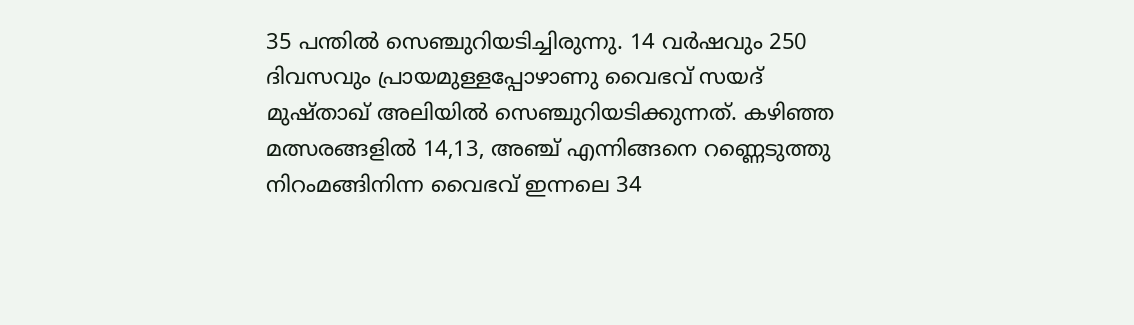35 പന്തില്‍ സെഞ്ചുറിയടിച്ചിരുന്നു. 14 വര്‍ഷവും 250 ദിവസവും പ്രായമുള്ളപ്പോഴാണു വൈഭവ്‌ സയദ്‌ മുഷ്‌താഖ്‌ അലിയില്‍ സെഞ്ചുറിയടിക്കുന്നത്‌. കഴിഞ്ഞ മത്സരങ്ങളില്‍ 14,13, അഞ്ച്‌ എന്നിങ്ങനെ റണ്ണെടുത്തു നിറംമങ്ങിനിന്ന വൈഭവ്‌ ഇന്നലെ 34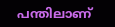പന്തിലാണ്‌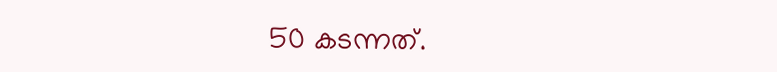50 കടന്നത്‌.